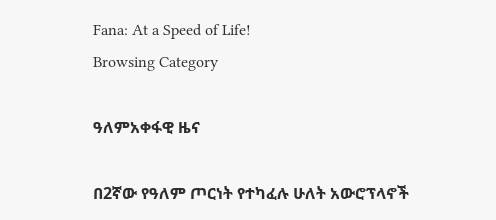Fana: At a Speed of Life!
Browsing Category

ዓለምአቀፋዊ ዜና

በ2ኛው የዓለም ጦርነት የተካፈሉ ሁለት አውሮፕላኖች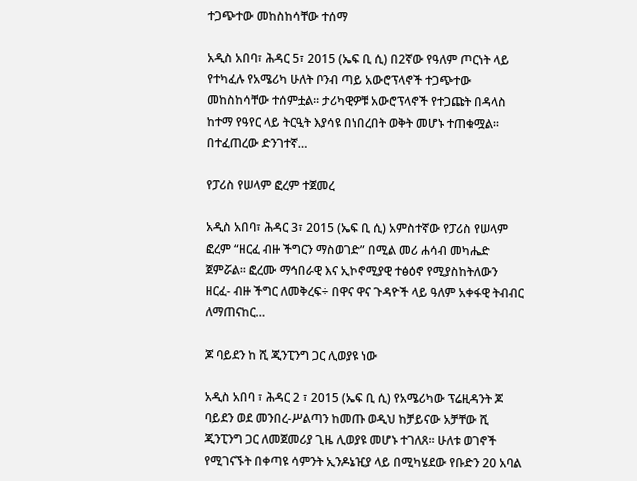ተጋጭተው መከስከሳቸው ተሰማ

አዲስ አበባ፣ ሕዳር 5፣ 2015 (ኤፍ ቢ ሲ) በ2ኛው የዓለም ጦርነት ላይ የተካፈሉ የአሜሪካ ሁለት ቦንብ ጣይ አውሮፕላኖች ተጋጭተው መከስከሳቸው ተሰምቷል፡፡ ታሪካዊዎቹ አውሮፕላኖች የተጋጩት በዳላስ ከተማ የዓየር ላይ ትርዒት እያሳዩ በነበረበት ወቅት መሆኑ ተጠቁሟል፡፡ በተፈጠረው ድንገተኛ…

የፓሪስ የሠላም ፎረም ተጀመረ

አዲስ አበባ፣ ሕዳር 3፣ 2015 (ኤፍ ቢ ሲ) አምስተኛው የፓሪስ የሠላም ፎረም “ዘርፈ ብዙ ችግርን ማስወገድ” በሚል መሪ ሐሳብ መካሔድ ጀምሯል፡፡ ፎረሙ ማኅበራዊ እና ኢኮኖሚያዊ ተፅዕኖ የሚያስከትለውን ዘርፈ- ብዙ ችግር ለመቅረፍ÷ በዋና ዋና ጉዳዮች ላይ ዓለም አቀፋዊ ትብብር ለማጠናከር…

ጆ ባይደን ከ ሺ ጂንፒንግ ጋር ሊወያዩ ነው

አዲስ አበባ ፣ ሕዳር 2 ፣ 2015 (ኤፍ ቢ ሲ) የአሜሪካው ፕሬዚዳንት ጆ ባይደን ወደ መንበረ-ሥልጣን ከመጡ ወዲህ ከቻይናው አቻቸው ሺ ጂንፒንግ ጋር ለመጀመሪያ ጊዜ ሊወያዩ መሆኑ ተገለጸ፡፡ ሁለቱ ወገኖች የሚገናኙት በቀጣዩ ሳምንት ኢንዶኔዢያ ላይ በሚካሄደው የቡድን 20 አባል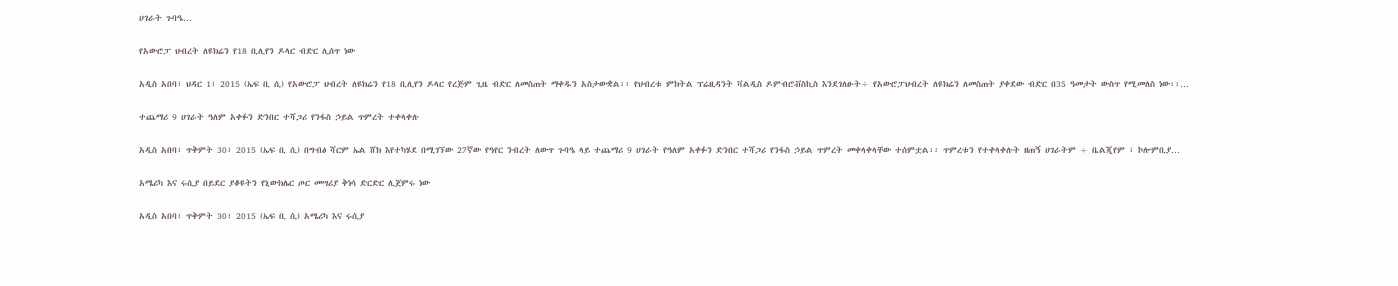ሀገራት ጉባዔ…

የአውሮፓ ህብረት ለዩክሬን የ18 ቢሊየን ዶላር ብድር ሊሰጥ ነው

አዲስ አበባ፣ ህዳር 1፣ 2015 (ኤፍ ቢ ሲ) የአውሮፓ ህብረት ለዩክሬን የ18 ቢሊየን ዶላር የረጅም ጊዜ ብድር ለመስጠት ማቀዱን አስታውቋል፡፡ የህብረቱ ምክትል ፕሬዚዳንት ቫልዲስ ዶምብሮቭስኪስ እንደገለፁት÷ የአውሮፓህብረት ለዩክሬን ለመስጠት ያቀደው ብድር በ35 ዓመታት ውስጥ የሚመለስ ነው፡፡…

ተጨማሪ 9 ሀገራት ዓለም አቀፉን ድንበር ተሻጋሪ የንፋስ ኃይል ጥምረት ተቀላቀሉ

አዲስ አበባ፣ ጥቅምት 30፣ 2015 (ኤፍ ቢ ሲ) በግብፅ ሻርም ኤል ሸክ እየተካሄደ በሚገኘው 27ኛው የዓየር ንብረት ለውጥ ጉባዔ ላይ ተጨማሪ 9 ሀገራት የዓለም አቀፉን ድንበር ተሻጋሪ የንፋስ ኃይል ጥምረት መቀላቀላቸው ተሰምቷል፡፡ ጥምረቱን የተቀላቀሉት ዘጠኝ ሀገራትም ÷ ቤልጂየም ፣ ኮሎምቢያ…

አሜሪካ እና ሩሲያ በይደር ያቆዩትን የኒውክሌር ጦር መሣሪያ ቅነሳ ድርድር ሊጀምሩ ነው

አዲስ አበባ፣ ጥቅምት 30፣ 2015 (ኤፍ ቢ ሲ) አሜሪካ እና ሩሲያ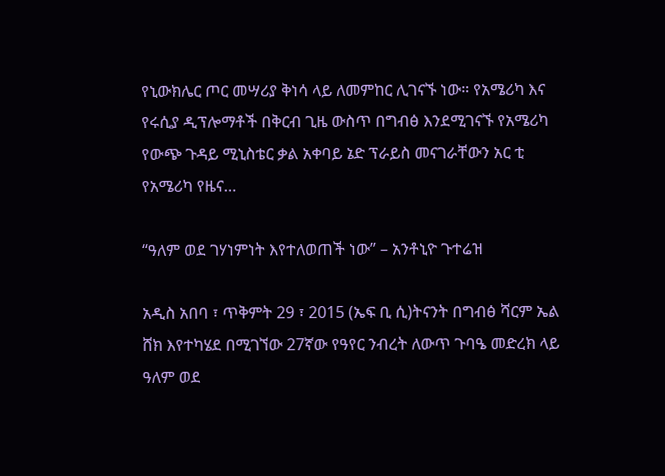የኒውክሌር ጦር መሣሪያ ቅነሳ ላይ ለመምከር ሊገናኙ ነው። የአሜሪካ እና የሩሲያ ዲፕሎማቶች በቅርብ ጊዜ ውስጥ በግብፅ እንደሚገናኙ የአሜሪካ የውጭ ጉዳይ ሚኒስቴር ቃል አቀባይ ኔድ ፕራይስ መናገራቸውን አር ቲ የአሜሪካ የዜና…

“ዓለም ወደ ገሃነምነት እየተለወጠች ነው” – አንቶኒዮ ጉተሬዝ

አዲስ አበባ ፣ ጥቅምት 29 ፣ 2015 (ኤፍ ቢ ሲ)ትናንት በግብፅ ሻርም ኤል ሸክ እየተካሄደ በሚገኘው 27ኛው የዓየር ንብረት ለውጥ ጉባዔ መድረክ ላይ ዓለም ወደ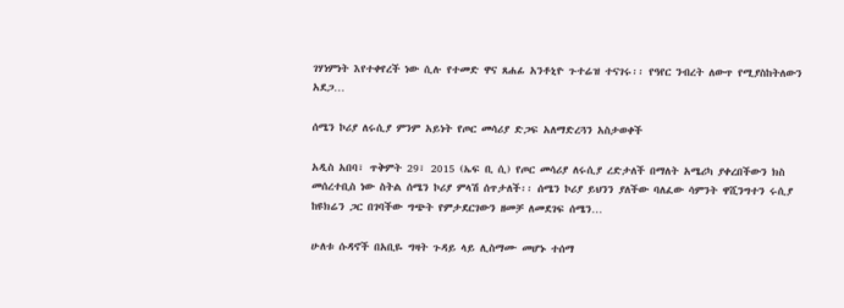ገሃነምነት እየተቀየረች ነው ሲሉ የተመድ ዋና ጸሐፊ አንቶኒዮ ጉተሬዝ ተናገሩ፡፡ የዓየር ንብረት ለውጥ የሚያስከትለውን አደጋ…

ሰሜን ኮሪያ ለሩሲያ ምንም አይነት የጦር መሳሪያ ድጋፍ አለማድረጓን አስታወቀች

አዲስ አበባ፣ ጥቅምት 29፣ 2015 (ኤፍ ቢ ሲ) የጦር መሳሪያ ለሩሲያ ረድታለች በማለት አሜሪካ ያቀረበችውን ክስ መሰረተቢስ ነው ስትል ሰሜን ኮሪያ ምላሽ ሰጥታለች፡፡ ሰሜን ኮሪያ ይህንን ያለችው ባለፈው ሳምንት ዋሺንግተን ሩሲያ ከዩክሬን ጋር በገባችው ግጭት የምታደርገውን ዘመቻ ለመደገፍ ሰሜን…

ሁለቱ ሱዳኖች በአቢዬ ግዛት ጉዳይ ላይ ሊስማሙ መሆኑ ተሰማ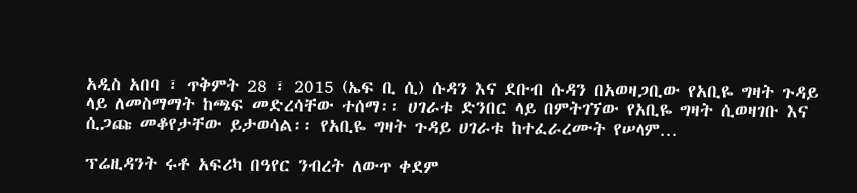አዲስ አበባ ፣ ጥቅምት 28 ፣ 2015 (ኤፍ ቢ ሲ) ሱዳን እና ደቡብ ሱዳን በአወዛጋቢው የአቢዬ ግዛት ጉዳይ ላይ ለመስማማት ከጫፍ መድረሳቸው ተሰማ፡፡ ሀገራቱ ድንበር ላይ በምትገኘው የአቢዬ ግዛት ሲወዛገቡ እና ሲጋጩ መቆየታቸው ይታወሳል፡፡ የአቢዬ ግዛት ጉዳይ ሀገራቱ ከተፈራረሙት የሠላም…

ፕሬዚዳንት ሩቶ አፍሪካ በዓየር ንብረት ለውጥ ቀደም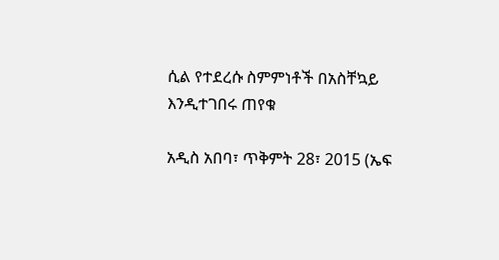ሲል የተደረሱ ስምምነቶች በአስቸኳይ እንዲተገበሩ ጠየቁ

አዲስ አበባ፣ ጥቅምት 28፣ 2015 (ኤፍ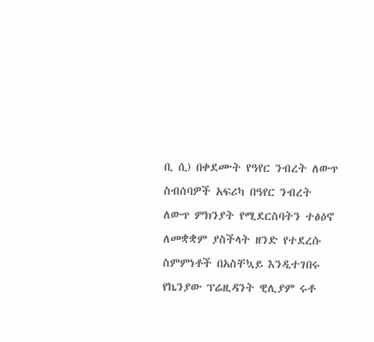ቢ ሲ) በቀደሙት የዓየር ንብረት ለውጥ ስብሰባዎች አፍሪካ በዓየር ንብረት ለውጥ ምክንያት የሚደርስባትን ተፅዕኖ ለመቋቋም ያስችላት ዘንድ የተደረሱ ስምምነቶች በአስቸኳይ እንዲተገበሩ የኬንያው ፕሬዚዳንት ዊሊያም ሩቶ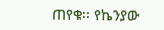ጠየቁ፡፡ የኬንያው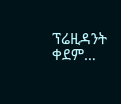ፕሬዚዳንት ቀደም…